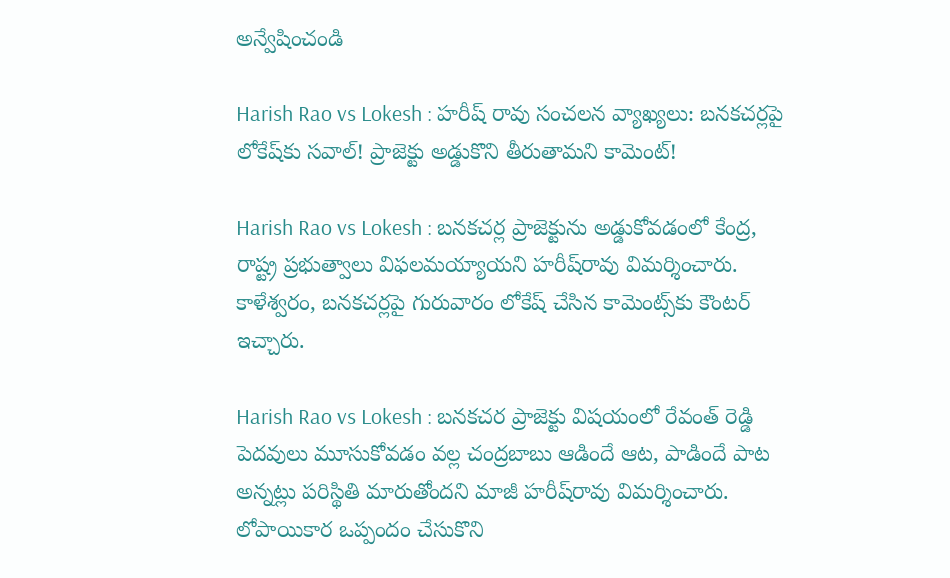అన్వేషించండి

Harish Rao vs Lokesh : హరీష్ రావు సంచలన వ్యాఖ్యలు: బనకచర్లపై లోకేష్‌కు సవాల్! ప్రాజెక్టు అడ్డుకొని తీరుతామని కామెంట్!

Harish Rao vs Lokesh : బనకచర్ల ప్రాజెక్టును అడ్డుకోవడంలో కేంద్ర, రాష్ట్ర ప్రభుత్వాలు విఫలమయ్యాయని హరీష్‌రావు విమర్శించారు. కాళేశ్వరం, బనకచర్లపై గురువారం లోకేష్ చేసిన కామెంట్స్‌కు కౌంటర్ ఇచ్చారు.

Harish Rao vs Lokesh : బనకచర ప్రాజెక్టు విషయంలో రేవంత్ రెడ్డి పెదవులు మూసుకోవడం వల్ల చంద్రబాబు ఆడిందే ఆట, పాడిందే పాట అన్నట్లు పరిస్థితి మారుతోందని మాజీ హరీష్‌రావు విమర్శించారు. లోపాయికార ఒప్పందం చేసుకొని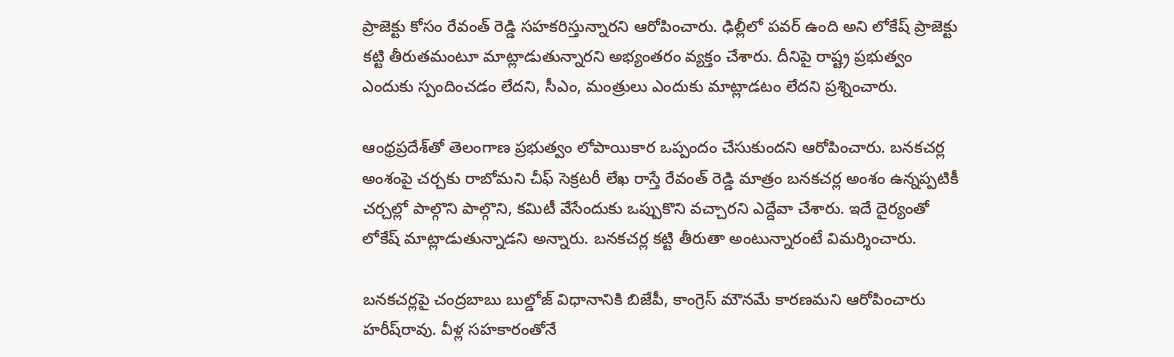ప్రాజెక్టు కోసం రేవంత్ రెడ్డి సహకరిస్తున్నారని ఆరోపించారు. ఢిల్లీలో పవర్ ఉంది అని లోకేష్ ప్రాజెక్టు కట్టి తీరుతమంటూ మాట్లాడుతున్నారని అభ్యంతరం వ్యక్తం చేశారు. దీనిపై రాష్ట్ర ప్రభుత్వం ఎందుకు స్పందించడం లేదని, సీఎం, మంత్రులు ఎందుకు మాట్లాడటం లేదని ప్రశ్నించారు.

ఆంధ్రప్రదేశ్‌తో తెలంగాణ ప్రభుత్వం లోపాయికార ఒప్పందం చేసుకుందని ఆరోపించారు. బనకచర్ల అంశంపై చర్చకు రాబోమని చీఫ్ సెక్రటరీ లేఖ రాస్తే రేవంత్ రెడ్డి మాత్రం బనకచర్ల అంశం ఉన్నప్పటికీ చర్చల్లో పాల్గొని పాల్గొని, కమిటీ వేసేందుకు ఒప్పుకొని వచ్చారని ఎద్దేవా చేశారు. ఇదే దైర్యంతో లోకేష్ మాట్లాడుతున్నాడని అన్నారు. బనకచర్ల కట్టి తీరుతా అంటున్నారంటే విమర్శించారు.

బనకచర్లపై చంద్రబాబు బుల్డోజ్ విధానానికి బిజేపీ, కాంగ్రెస్ మౌనమే కారణమని ఆరోపించారు హరీష్‌రావు. వీళ్ల సహకారంతోనే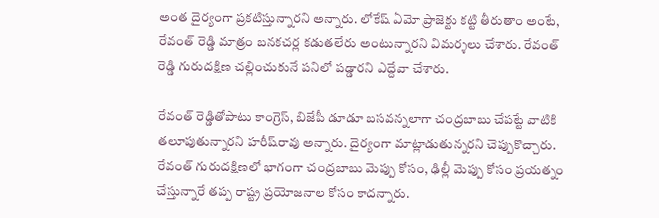అంత దైర్యంగా ప్రకటిస్తున్నారని అన్నారు. లోకేష్ ఏమో ప్రాజెక్టు కట్టి తీరుతాం అంటే, రేవంత్ రెడ్డి మాత్రం బనకచర్ల కడుతలేరు అంటున్నారని విమర్శలు చేశారు. రేవంత్ రెడ్డి గురుదక్షిణ చల్లించుకునే పనిలో పడ్డారని ఎద్దేవా చేశారు.

రేవంత్ రెడ్డితోపాటు కాంగ్రెస్, బిజేపీ డూడూ బసవన్నలాగా చంద్రబాబు చేపట్టే వాటికి తలూపుతున్నారని హరీష్‌రావు అన్నారు. దైర్యంగా మాట్లాడుతున్నరని చెప్పుకొచ్చారు. రేవంత్ గురుదక్షిణలో భాగంగా చంద్రబాబు మెప్పు కోసం, ఢిల్లీ మెప్పు కోసం ప్రయత్నం చేస్తున్నారే తప్ప రాష్ట్ర ప్రయోజనాల కోసం కాదన్నారు.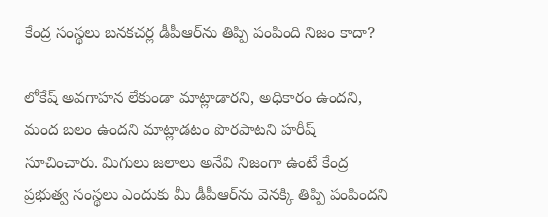కేంద్ర సంస్థలు బనకచర్ల డీపీఆర్‌ను తిప్పి పంపింది నిజం కాదా?

లోకేష్ అవగాహన లేకుండా మాట్లాడారని, అధికారం ఉందని, మంద బలం ఉందని మాట్లాడటం పొరపాటని హరీష్‌ సూచించారు. మిగులు జలాలు అనేవి నిజంగా ఉంటే కేంద్ర ప్రభుత్వ సంస్థలు ఎందుకు మీ డీపీఆర్‌ను వెనక్కి తిప్పి పంపిందని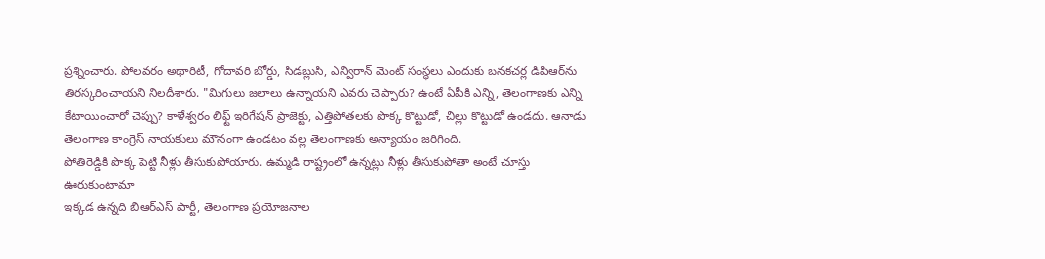ప్రశ్నించారు. పోలవరం అథారిటీ, గోదావరి బోర్డు, సిడబ్లుసి, ఎన్విరాన్ మెంట్ సంస్థలు ఎందుకు బనకచర్ల డిపిఆర్‌ను తిరస్కరించాయని నిలదీశారు. "మిగులు జలాలు ఉన్నాయని ఎవరు చెప్పారు? ఉంటే ఏపీకి ఎన్ని, తెలంగాణకు ఎన్ని కేటాయించారో చెప్పు? కాళేశ్వరం లిఫ్ట్ ఇరిగేషన్ ప్రాజెక్టు, ఎత్తిపోతలకు పొక్క కొట్టుడో, చిల్లు కొట్టుడో ఉండదు. ఆనాడు తెలంగాణ కాంగ్రెస్ నాయకులు మౌనంగా ఉండటం వల్ల తెలంగాణకు అన్యాయం జరిగింది.
పోతిరెడ్డికి పొక్క పెట్టి నీళ్లు తీసుకుపోయారు. ఉమ్మడి రాష్ట్రంలో ఉన్నట్లు నీళ్లు తీసుకుపోతా అంటే చూస్తు ఊరుకుంటామా
ఇక్కడ ఉన్నది బిఆర్ఎస్ పార్టీ, తెలంగాణ ప్రయోజనాల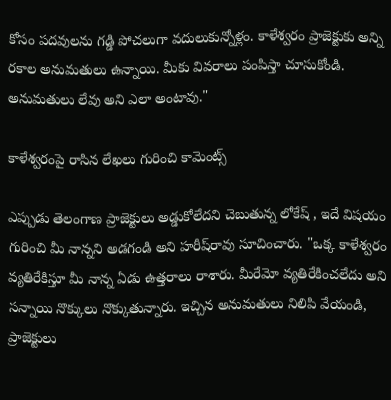కోసం పదవులను గడ్డి పోచలుగా వదులుకున్నోళ్లం. కాళేశ్వరం ప్రాజెక్టుకు అన్ని రకాల అనుమతులు ఉన్నాయి. మీకు వివరాలు పంపిస్తా చూసుకోండి. అనుమతులు లేవు అని ఎలా అంటావు."

కాళేశ్వరంపై రాసిన లేఖలు గురించి కామెంట్స్

ఎప్పుడు తెలంగాణ ప్రాజెక్టులు అడ్డుకోలేదని చెబుతున్న లోకేష్ , ఇదే విషయం గురించి మీ నాన్నని అడగండి అని హరీష్‌రావు సూచించారు. "ఒక్క కాళేశ్వరం వ్యతిరేకిస్తూ మీ నాన్న ఏడు ఉత్తరాలు రాశారు. మీరేమో వ్యతిరేకించలేదు అని సన్నాయి నొక్కులు నొక్కుతున్నారు. ఇచ్చిన అనుమతులు నిలిపి వేయండి, ప్రాజెక్టులు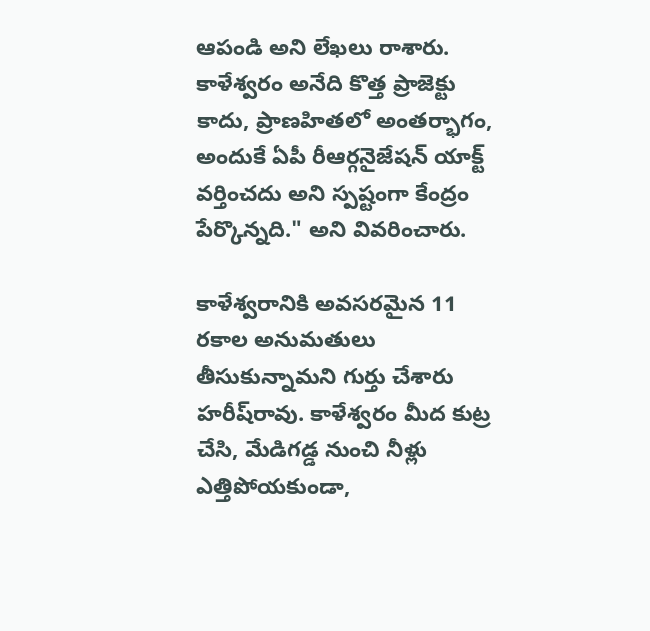ఆపండి అని లేఖలు రాశారు.
కాళేశ్వరం అనేది కొత్త ప్రాజెక్టు కాదు, ప్రాణహితలో అంతర్భాగం, అందుకే ఏపీ రీఆర్గనైజేషన్ యాక్ట్ వర్తించదు అని స్పష్టంగా కేంద్రం పేర్కొన్నది." అని వివరించారు.

కాళేశ్వరానికి అవసరమైన 11 రకాల అనుమతులు తీసుకున్నామని గుర్తు చేశారు హరీష్‌రావు. కాళేశ్వరం మీద కుట్ర చేసి, మేడిగడ్డ నుంచి నీళ్లు ఎత్తిపోయకుండా,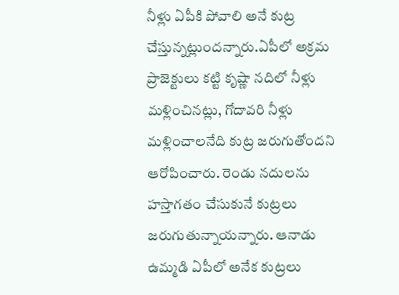నీళ్లు ఏపీకి పోవాలి అనే కుట్ర చేస్తున్నట్లుందన్నారు.ఏపీలో అక్రమ ప్రాజెక్టులు కట్టి కృష్ణా నదిలో నీళ్లు మళ్లించినట్లు, గోదావరి నీళ్లు మళ్లించాలనేది కుట్ర జరుగుతోందని ఆరోపించారు. రెండు నదులను హస్తాగతం చేసుకునే కుట్రలు జరుగుతున్నాయన్నారు. ఆనాడు ఉమ్మడి ఏపీలో అనేక కుట్రలు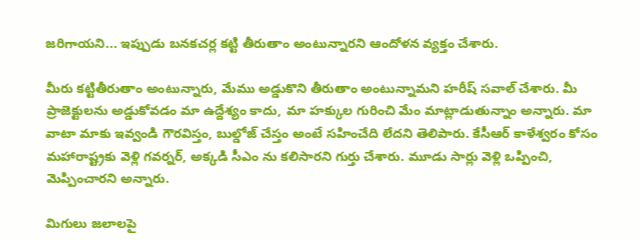జరిగాయని... ఇప్పుడు బనకచర్ల కట్టి తీరుతాం అంటున్నారని ఆందోళన వ్యక్తం చేశారు.

మీరు కట్టితీరుతాం అంటున్నారు, మేము అడ్డుకొని తీరుతాం అంటున్నామని హరీష్‌ సవాల్ చేశారు. మీ ప్రాజెక్టులను అడ్డుకోవడం మా ఉద్దేశ్యం కాదు, మా హక్కుల గురించి మేం మాట్లాడుతున్నాం అన్నారు. మా వాటా మాకు ఇవ్వండి గౌరవిస్తం, బుల్డోజ్ చేస్తం అంటే సహించేది లేదని తెలిపారు. కేసీఆర్ కాళేశ్వరం కోసం మహారాష్ట్రకు వెళ్లి గవర్నర్, అక్కడి సీఎం ను కలిసారని గుర్తు చేశారు. మూడు సార్లు వెళ్లి ఒప్పించి, మెప్పించారని అన్నారు.

మిగులు జలాలపై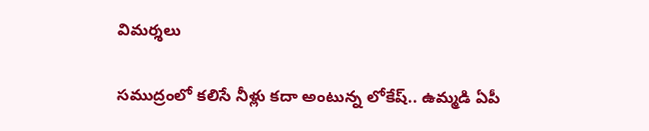విమర్శలు

సముద్రంలో కలిసే నీళ్లు కదా అంటున్న లోకేష్.. ఉమ్మడి ఏపీ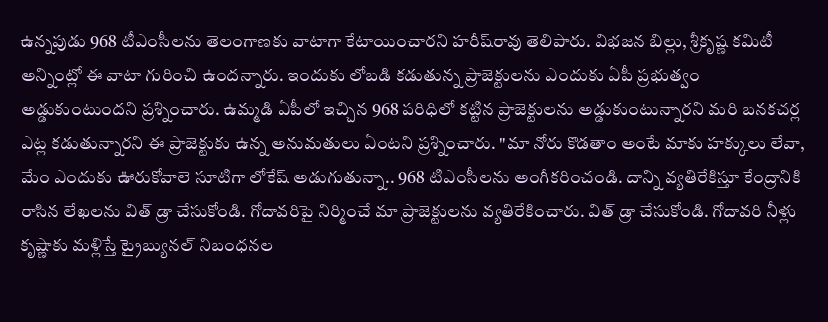ఉన్నపుడు 968 టీఎంసీలను తెలంగాణకు వాటాగా కేటాయించారని హరీష్‌రావు తెలిపారు. విభజన బిల్లు, శ్రీకృష్ణ కమిటీ అన్నింట్లో ఈ వాటా గురించి ఉందన్నారు. ఇందుకు లోబడి కడుతున్న ప్రాజెక్టులను ఎందుకు ఏపీ ప్రభుత్వం అడ్డుకుంటుందని ప్రశ్నించారు. ఉమ్మడి ఏపీలో ఇచ్చిన 968 పరిధిలో కట్టిన ప్రాజెక్టులను అడ్డుకుంటున్నారని మరి బనకచర్ల ఎట్ల కడుతున్నారని ఈ ప్రాజెక్టుకు ఉన్న అనుమతులు ఏంటని ప్రశ్నించారు. "మా నోరు కొడతాం అంటే మాకు హక్కులు లేవా, మేం ఎందుకు ఊరుకోవాలె సూటిగా లోకేష్ అడుగుతున్నా.. 968 టిఎంసీలను అంగీకరించండి. దాన్ని వ్యతిరేకిస్తూ కేంద్రానికి రాసిన లేఖలను విత్ డ్రా చేసుకోండి. గోదావరిపై నిర్మించే మా ప్రాజెక్టులను వ్యతిరేకించారు. విత్ డ్రా చేసుకోండి. గోదావరి నీళ్లు కృష్ణాకు మళ్లిస్తే ట్రైబ్యునల్ నిబంధనల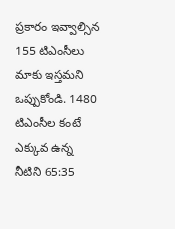ప్రకారం ఇవ్వాల్సిన 155 టిఎంసీలు మాకు ఇస్తమని ఒప్పుకోండి. 1480 టిఎంసీల కంటే ఎక్కువ ఉన్న నీటిని 65:35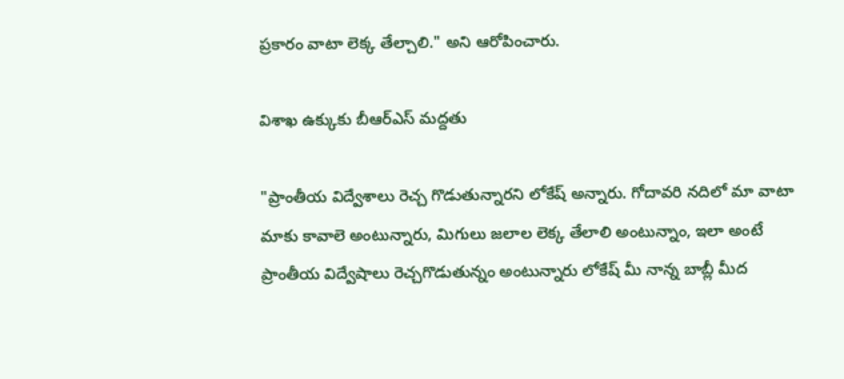ప్రకారం వాటా లెక్క తేల్చాలి." అని ఆరోపించారు.

విశాఖ ఉక్కుకు బీఆర్‌ఎస్ మద్దతు

"ప్రాంతీయ విద్వేశాలు రెచ్చ గొడుతున్నారని లోకేష్ అన్నారు. గోదావరి నదిలో మా వాటా మాకు కావాలె అంటున్నారు, మిగులు జలాల లెక్క తేలాలి అంటున్నాం, ఇలా అంటే ప్రాంతీయ విద్వేషాలు రెచ్చగొడుతున్నం అంటున్నారు లోకేష్ మీ నాన్న బాబ్లీ మీద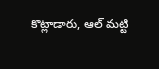కొట్లాడారు, ఆల్ మట్టి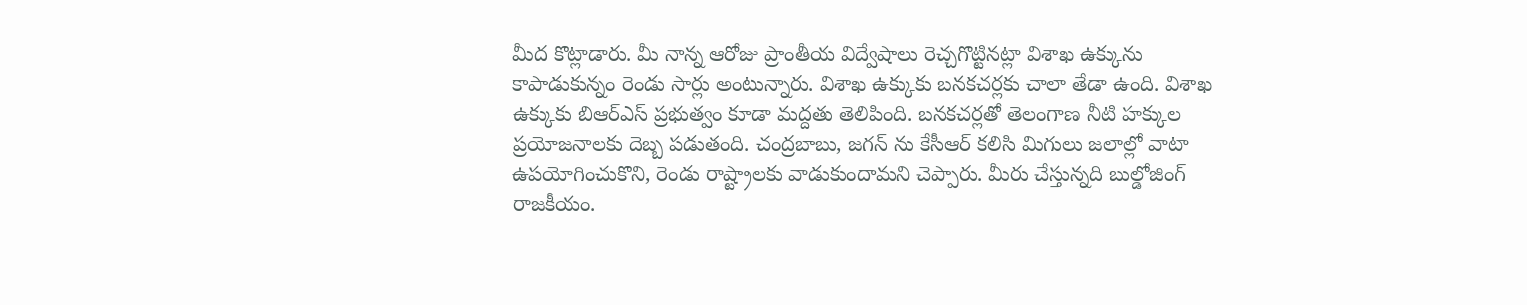మీద కొట్లాడారు. మీ నాన్న ఆరోజు ప్రాంతీయ విద్వేషాలు రెచ్చగొట్టినట్లా విశాఖ ఉక్కును కాపాడుకున్నం రెండు సార్లు అంటున్నారు. విశాఖ ఉక్కుకు బనకచర్లకు చాలా తేడా ఉంది. విశాఖ ఉక్కుకు బిఆర్ఎస్ ప్రభుత్వం కూడా మద్దతు తెలిపింది. బనకచర్లతో తెలంగాణ నీటి హక్కుల ప్రయోజనాలకు దెబ్బ పడుతంది. చంద్రబాబు, జగన్ ను కేసీఆర్ కలిసి మిగులు జలాల్లో వాటా ఉపయోగించుకొని, రెండు రాష్ట్రాలకు వాడుకుందామని చెప్పారు. మీరు చేస్తున్నది బుల్డోజింగ్ రాజకీయం.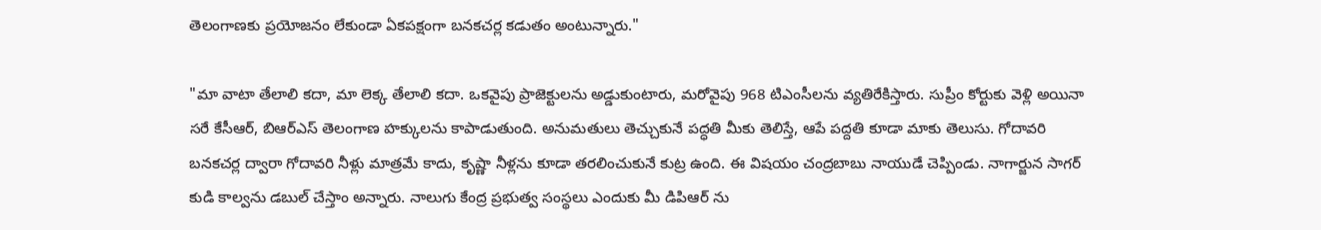తెలంగాణకు ప్రయోజనం లేకుండా ఏకపక్షంగా బనకచర్ల కడుతం అంటున్నారు."

"మా వాటా తేలాలి కదా, మా లెక్క తేలాలి కదా. ఒకవైపు ప్రాజెక్టులను అడ్డుకుంటారు, మరోవైపు 968 టిఎంసీలను వ్యతిరేకిస్తారు. సుప్రీం కోర్టుకు వెళ్లి అయినా సరే కేసీఆర్, బిఆర్ఎస్ తెలంగాణ హక్కులను కాపాడుతుంది. అనుమతులు తెచ్చుకునే పద్ధతి మీకు తెలిస్తే, ఆపే పద్దతి కూడా మాకు తెలుసు. గోదావరి బనకచర్ల ద్వారా గోదావరి నీళ్లు మాత్రమే కాదు, కృష్ణా నీళ్లను కూడా తరలించుకునే కుట్ర ఉంది. ఈ విషయం చంద్రబాబు నాయుడే చెప్పిండు. నాగార్జున సాగర్ కుడి కాల్వను డబుల్ చేస్తాం అన్నారు. నాలుగు కేంద్ర ప్రభుత్వ సంస్థలు ఎందుకు మీ డిపిఆర్ ను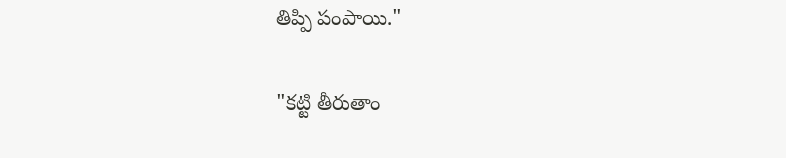తిప్పి పంపాయి."

"కట్టి తీరుతాం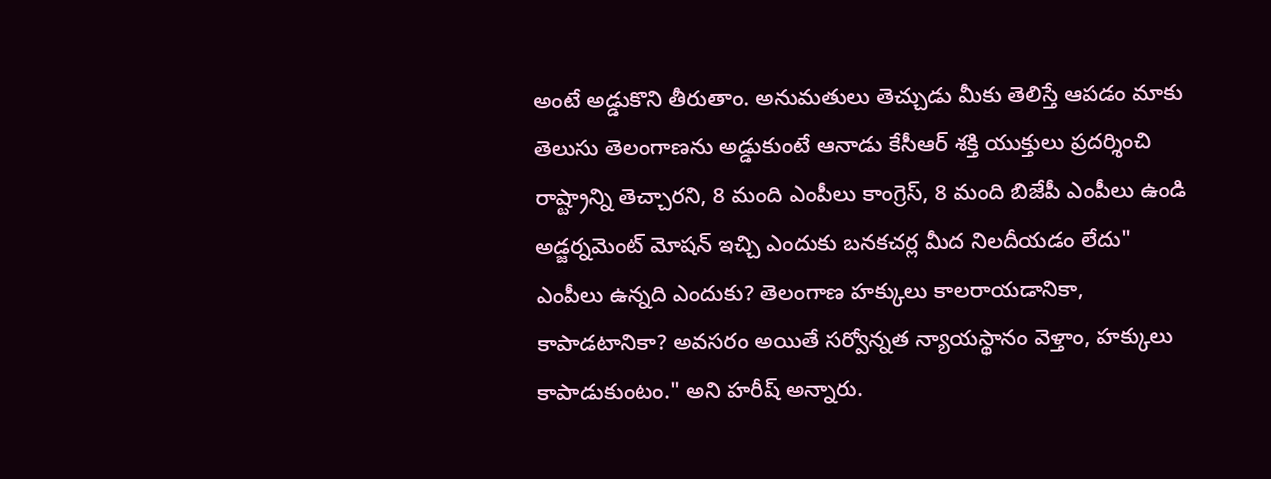అంటే అడ్డుకొని తీరుతాం. అనుమతులు తెచ్చుడు మీకు తెలిస్తే ఆపడం మాకు తెలుసు తెలంగాణను అడ్డుకుంటే ఆనాడు కేసీఆర్ శక్తి యుక్తులు ప్రదర్శించి రాష్ట్రాన్ని తెచ్చారని, 8 మంది ఎంపీలు కాంగ్రెస్, 8 మంది బిజేపీ ఎంపీలు ఉండి అడ్జర్నమెంట్ మోషన్ ఇచ్చి ఎందుకు బనకచర్ల మీద నిలదీయడం లేదు" ఎంపీలు ఉన్నది ఎందుకు? తెలంగాణ హక్కులు కాలరాయడానికా, కాపాడటానికా? అవసరం అయితే సర్వోన్నత న్యాయస్థానం వెళ్తాం, హక్కులు కాపాడుకుంటం." అని హరీష్‌ అన్నారు.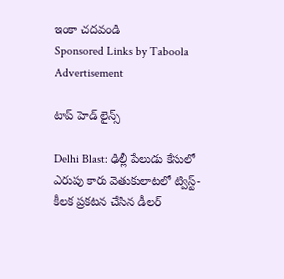ఇంకా చదవండి
Sponsored Links by Taboola
Advertisement

టాప్ హెడ్ లైన్స్

Delhi Blast: ఢిల్లీ పేలుడు కేసులో ఎరుపు కారు వెతుకులాటలో ట్విస్ట్- కీలక ప్రకటన చేసిన డీలర్‌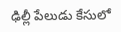ఢిల్లీ పేలుడు కేసులో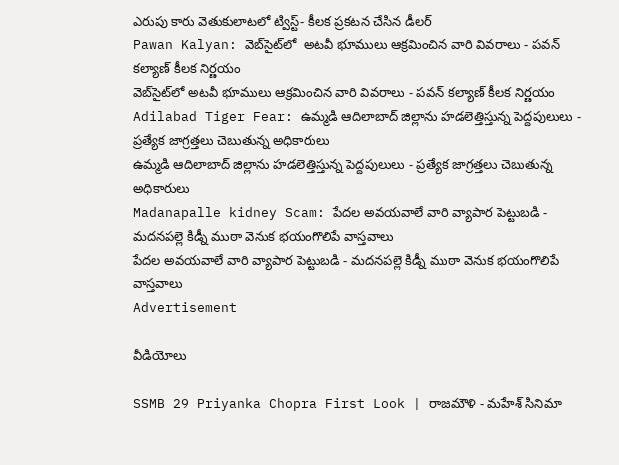ఎరుపు కారు వెతుకులాటలో ట్విస్ట్- కీలక ప్రకటన చేసిన డీలర్‌
Pawan Kalyan: వెబ్‌సైట్‌లో  అటవీ భూములు ఆక్రమించిన వారి వివరాలు - పవన్ కల్యాణ్ కీలక నిర్ణయం
వెబ్‌సైట్‌లో అటవీ భూములు ఆక్రమించిన వారి వివరాలు - పవన్ కల్యాణ్ కీలక నిర్ణయం
Adilabad Tiger Fear: ఉమ్మడి ఆదిలాబాద్ జిల్లాను హడలెత్తిస్తున్న పెద్దపులులు -  ప్రత్యేక జాగ్రత్తలు చెబుతున్న అధికారులు
ఉమ్మడి ఆదిలాబాద్ జిల్లాను హడలెత్తిస్తున్న పెద్దపులులు - ప్రత్యేక జాగ్రత్తలు చెబుతున్న అధికారులు
Madanapalle kidney Scam: పేదల అవయవాలే వారి వ్యాపార పెట్టుబడి - మదనపల్లె కిడ్నీ ముఠా వెనుక భయంగొలిపే వాస్తవాలు
పేదల అవయవాలే వారి వ్యాపార పెట్టుబడి - మదనపల్లె కిడ్నీ ముఠా వెనుక భయంగొలిపే వాస్తవాలు
Advertisement

వీడియోలు

SSMB 29 Priyanka Chopra First Look | రాజమౌళి - మహేశ్ సినిమా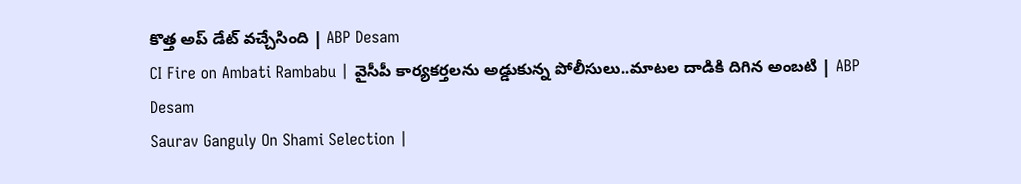కొత్త అప్ డేట్ వచ్చేసింది | ABP Desam
CI Fire on Ambati Rambabu | వైసీపీ కార్యకర్తలను అడ్డుకున్న పోలీసులు..మాటల దాడికి దిగిన అంబటి | ABP Desam
Saurav Ganguly On Shami Selection |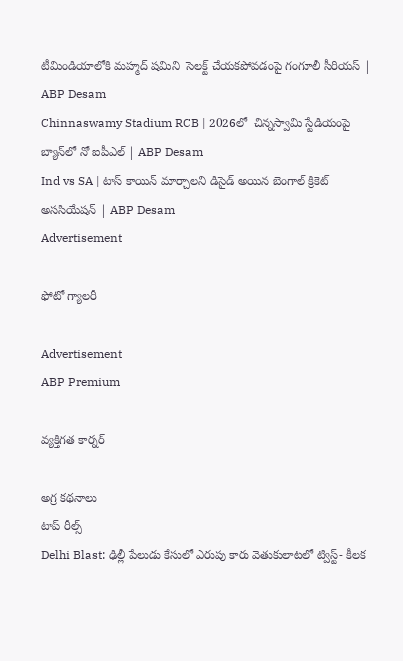టీమిండియాలోకి మహ్మద్ షమిని  సెలక్ట్ చేయకపోవడంపై గంగూలీ సీరియస్ | ABP Desam
Chinnaswamy Stadium RCB | 2026లో  చిన్నస్వామి స్టేడియంపై బ్యాన్‌లో నో ఐపీఎల్ | ABP Desam
Ind vs SA | టాస్ కాయిన్ మార్చాలని డిసైడ్ అయిన బెంగాల్ క్రికెట్ అససియేషన్ | ABP Desam
Advertisement

ఫోటో గ్యాలరీ

Advertisement
ABP Premium

వ్యక్తిగత కార్నర్

అగ్ర కథనాలు
టాప్ రీల్స్
Delhi Blast: ఢిల్లీ పేలుడు కేసులో ఎరుపు కారు వెతుకులాటలో ట్విస్ట్- కీలక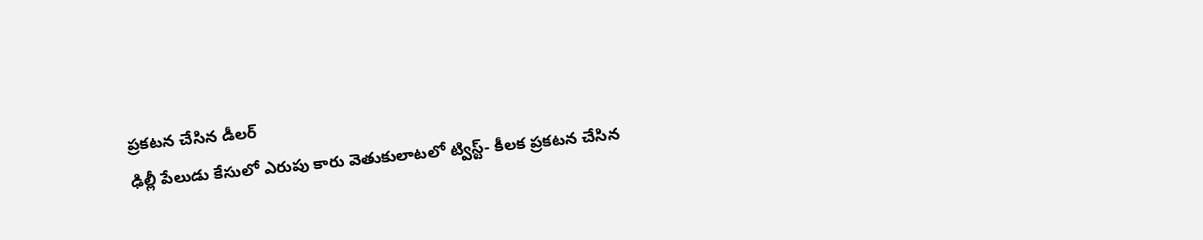ప్రకటన చేసిన డీలర్‌
ఢిల్లీ పేలుడు కేసులో ఎరుపు కారు వెతుకులాటలో ట్విస్ట్- కీలక ప్రకటన చేసిన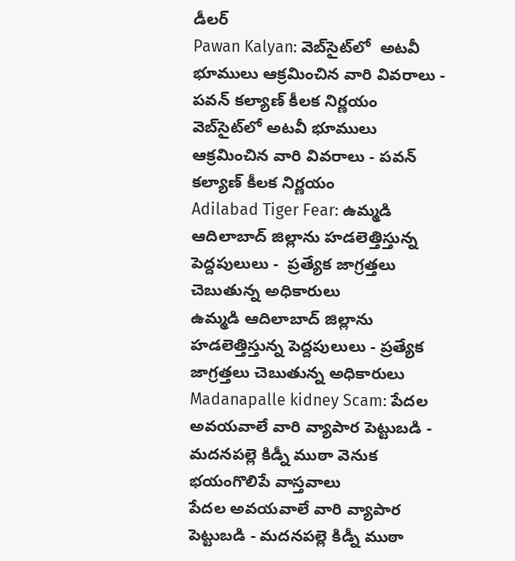డీలర్‌
Pawan Kalyan: వెబ్‌సైట్‌లో  అటవీ భూములు ఆక్రమించిన వారి వివరాలు - పవన్ కల్యాణ్ కీలక నిర్ణయం
వెబ్‌సైట్‌లో అటవీ భూములు ఆక్రమించిన వారి వివరాలు - పవన్ కల్యాణ్ కీలక నిర్ణయం
Adilabad Tiger Fear: ఉమ్మడి ఆదిలాబాద్ జిల్లాను హడలెత్తిస్తున్న పెద్దపులులు -  ప్రత్యేక జాగ్రత్తలు చెబుతున్న అధికారులు
ఉమ్మడి ఆదిలాబాద్ జిల్లాను హడలెత్తిస్తున్న పెద్దపులులు - ప్రత్యేక జాగ్రత్తలు చెబుతున్న అధికారులు
Madanapalle kidney Scam: పేదల అవయవాలే వారి వ్యాపార పెట్టుబడి - మదనపల్లె కిడ్నీ ముఠా వెనుక భయంగొలిపే వాస్తవాలు
పేదల అవయవాలే వారి వ్యాపార పెట్టుబడి - మదనపల్లె కిడ్నీ ముఠా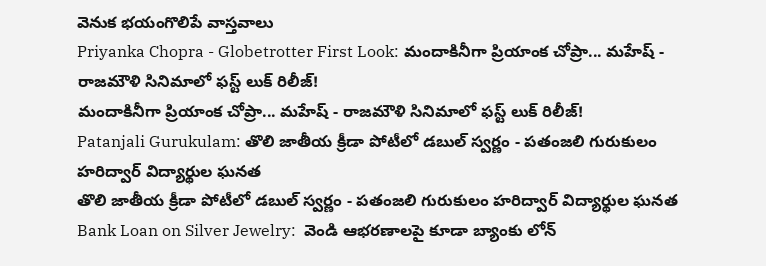వెనుక భయంగొలిపే వాస్తవాలు
Priyanka Chopra - Globetrotter First Look: మందాకినీగా ప్రియాంక చోప్రా... మహేష్ - రాజమౌళి సినిమాలో ఫస్ట్ లుక్ రిలీజ్!
మందాకినీగా ప్రియాంక చోప్రా... మహేష్ - రాజమౌళి సినిమాలో ఫస్ట్ లుక్ రిలీజ్!
Patanjali Gurukulam: తొలి జాతీయ క్రీడా పోటీలో డబుల్ స్వర్ణం - పతంజలి గురుకులం హరిద్వార్ విద్యార్థుల ఘనత
తొలి జాతీయ క్రీడా పోటీలో డబుల్ స్వర్ణం - పతంజలి గురుకులం హరిద్వార్ విద్యార్థుల ఘనత
Bank Loan on Silver Jewelry:  వెండి ఆభరణాలపై కూడా బ్యాంకు లోన్‌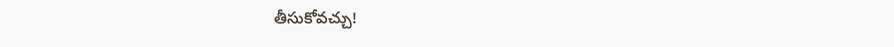తీసుకోవచ్చు!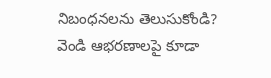నిబంధనలను తెలుసుకోండి?
వెండి ఆభరణాలపై కూడా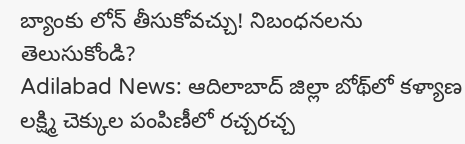బ్యాంకు లోన్‌ తీసుకోవచ్చు! నిబంధనలను తెలుసుకోండి?
Adilabad News: ఆదిలాబాద్ జిల్లా బోథ్‌లో కళ్యాణ లక్ష్మి చెక్కుల పంపిణీలో రచ్చరచ్చ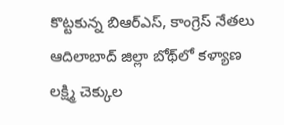కొట్టకున్న బిఆర్ఎస్, కాంగ్రెస్ నేతలు
ఆదిలాబాద్ జిల్లా బోథ్‌లో కళ్యాణ లక్ష్మి చెక్కుల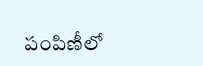పంపిణీలో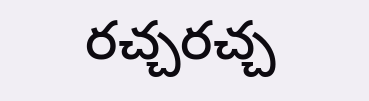రచ్చరచ్చ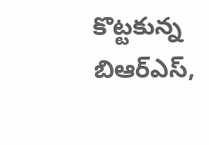కొట్టకున్న బిఆర్ఎస్,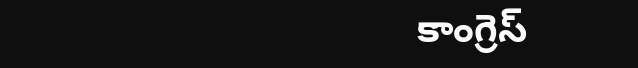కాంగ్రెస్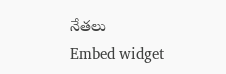నేతలు
Embed widget